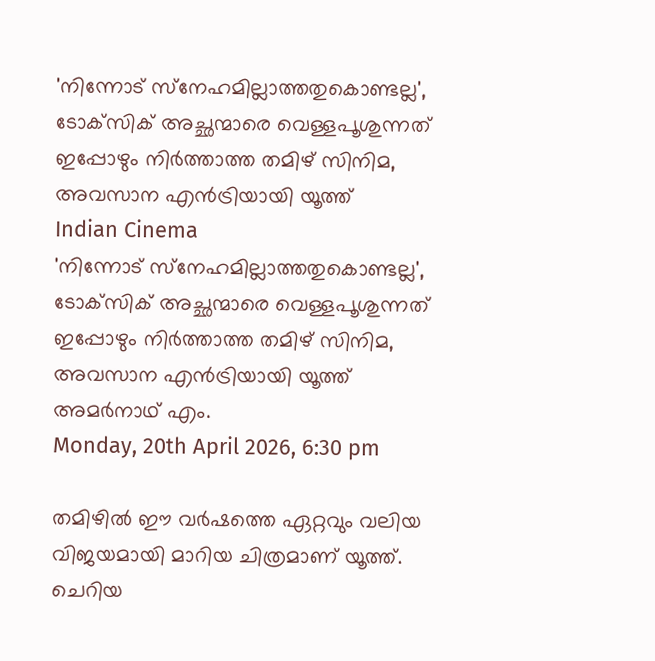'നിന്നോട് സ്‌നേഹമില്ലാത്തതുകൊണ്ടല്ല', ടോക്‌സിക് അച്ഛന്മാരെ വെള്ളപൂശുന്നത് ഇപ്പോഴും നിര്‍ത്താത്ത തമിഴ് സിനിമ, അവസാന എന്‍ട്രിയായി യൂത്ത്
Indian Cinema
'നിന്നോട് സ്‌നേഹമില്ലാത്തതുകൊണ്ടല്ല', ടോക്‌സിക് അച്ഛന്മാരെ വെള്ളപൂശുന്നത് ഇപ്പോഴും നിര്‍ത്താത്ത തമിഴ് സിനിമ, അവസാന എന്‍ട്രിയായി യൂത്ത്
അമര്‍നാഥ് എം.
Monday, 20th April 2026, 6:30 pm

തമിഴില്‍ ഈ വര്‍ഷത്തെ ഏറ്റവും വലിയ വിജയമായി മാറിയ ചിത്രമാണ് യൂത്ത്. ചെറിയ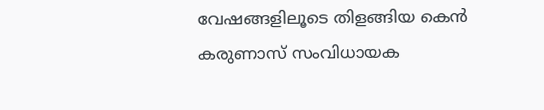വേഷങ്ങളിലൂടെ തിളങ്ങിയ കെന്‍ കരുണാസ് സംവിധായക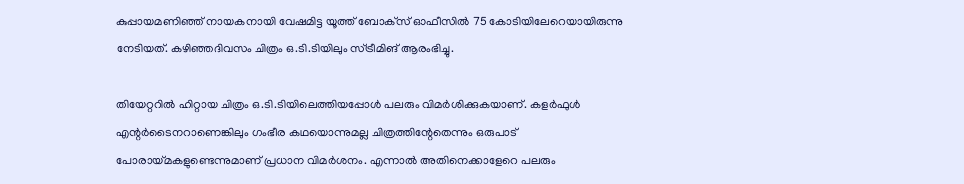കുപ്പായമണിഞ്ഞ് നായകനായി വേഷമിട്ട യൂത്ത് ബോക്‌സ് ഓഫീസില്‍ 75 കോടിയിലേറെയായിരുന്നു നേടിയത്. കഴിഞ്ഞദിവസം ചിത്രം ഒ.ടി.ടിയിലും സ്ട്രീമിങ് ആരംഭിച്ചു.

തിയേറ്ററില്‍ ഹിറ്റായ ചിത്രം ഒ.ടി.ടിയിലെത്തിയപ്പോള്‍ പലരും വിമര്‍ശിക്കുകയാണ്. കളര്‍ഫുള്‍ എന്റര്‍ടൈനറാണെങ്കിലും ഗംഭീര കഥയൊന്നുമല്ല ചിത്രത്തിന്റേതെന്നും ഒരുപാട് പോരായ്മകളുണ്ടെന്നുമാണ് പ്രധാന വിമര്‍ശനം. എന്നാല്‍ അതിനെക്കാളേറെ പലരും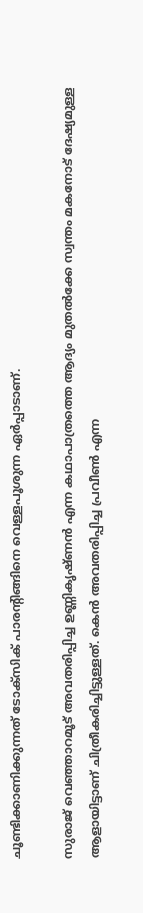ചൂണ്ടിക്കാണിക്കുന്നത് ടോക്‌സിക് പാരന്റിങ്ങിനെ വെള്ളപൂശുന്ന ഏര്‍പ്പാടാണ്.

സുരാജ് വെഞ്ഞാറമൂട് അവതരിപ്പിച്ച ഉണ്ണികൃഷ്ണന്‍ എന്ന കഥാപാത്രത്തെ ആദ്യം മുതല്‍ക്കേ സ്വന്തം മകനോട് ദേഷ്യമുള്ള ആളായിട്ടാണ് ചിത്രീകരിച്ചിട്ടുള്ളത്. കെന്‍ അവതരിപ്പിച്ച പ്രവീണ്‍ എന്ന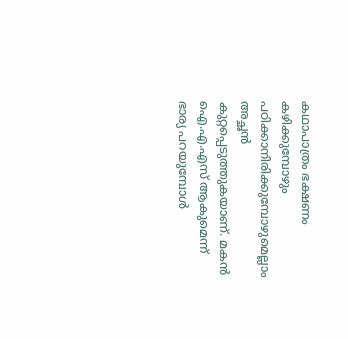കഥാപാത്രം ഭക്ഷണം കഴിക്കുമ്പോഴും പഠിക്കാനിരിക്കുമ്പോഴുമെല്ലാം അച്ഛന്‍ കുറ്റപ്പെടുത്തുകയാണ്. മകന്‍ ഐ.എ.എസ് ആകുമെന്ന് ഭാര്യ പറയുമ്പോള്‍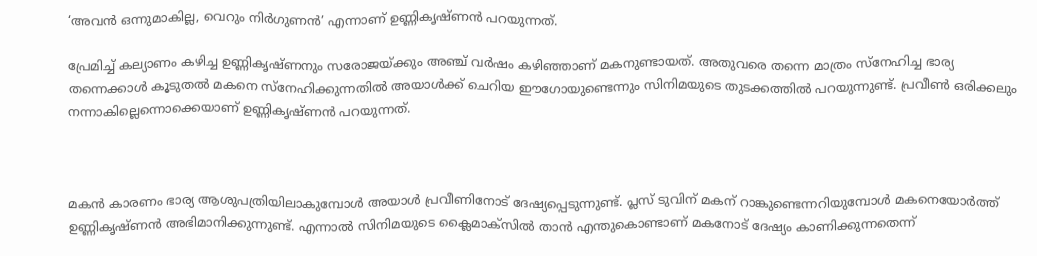‘അവന്‍ ഒന്നുമാകില്ല, വെറും നിര്‍ഗുണന്‍’ എന്നാണ് ഉണ്ണികൃഷ്ണന്‍ പറയുന്നത്.

പ്രേമിച്ച് കല്യാണം കഴിച്ച ഉണ്ണികൃഷ്ണനും സരോജയ്ക്കും അഞ്ച് വര്‍ഷം കഴിഞ്ഞാണ് മകനുണ്ടായത്. അതുവരെ തന്നെ മാത്രം സ്‌നേഹിച്ച ഭാര്യ തന്നെക്കാള്‍ കൂടുതല്‍ മകനെ സ്‌നേഹിക്കുന്നതില്‍ അയാള്‍ക്ക് ചെറിയ ഈഗോയുണ്ടെന്നും സിനിമയുടെ തുടക്കത്തില്‍ പറയുന്നുണ്ട്. പ്രവീണ്‍ ഒരിക്കലും നന്നാകില്ലെന്നൊക്കെയാണ് ഉണ്ണികൃഷ്ണന്‍ പറയുന്നത്.



മകന്‍ കാരണം ഭാര്യ ആശുപത്രിയിലാകുമ്പോള്‍ അയാള്‍ പ്രവീണിനോട് ദേഷ്യപ്പെടുന്നുണ്ട്. പ്ലസ് ടുവിന് മകന് റാങ്കുണ്ടെന്നറിയുമ്പോള്‍ മകനെയോര്‍ത്ത് ഉണ്ണികൃഷ്ണന്‍ അഭിമാനിക്കുന്നുണ്ട്. എന്നാല്‍ സിനിമയുടെ ക്ലൈമാക്‌സില്‍ താന്‍ എന്തുകൊണ്ടാണ് മകനോട് ദേഷ്യം കാണിക്കുന്നതെന്ന്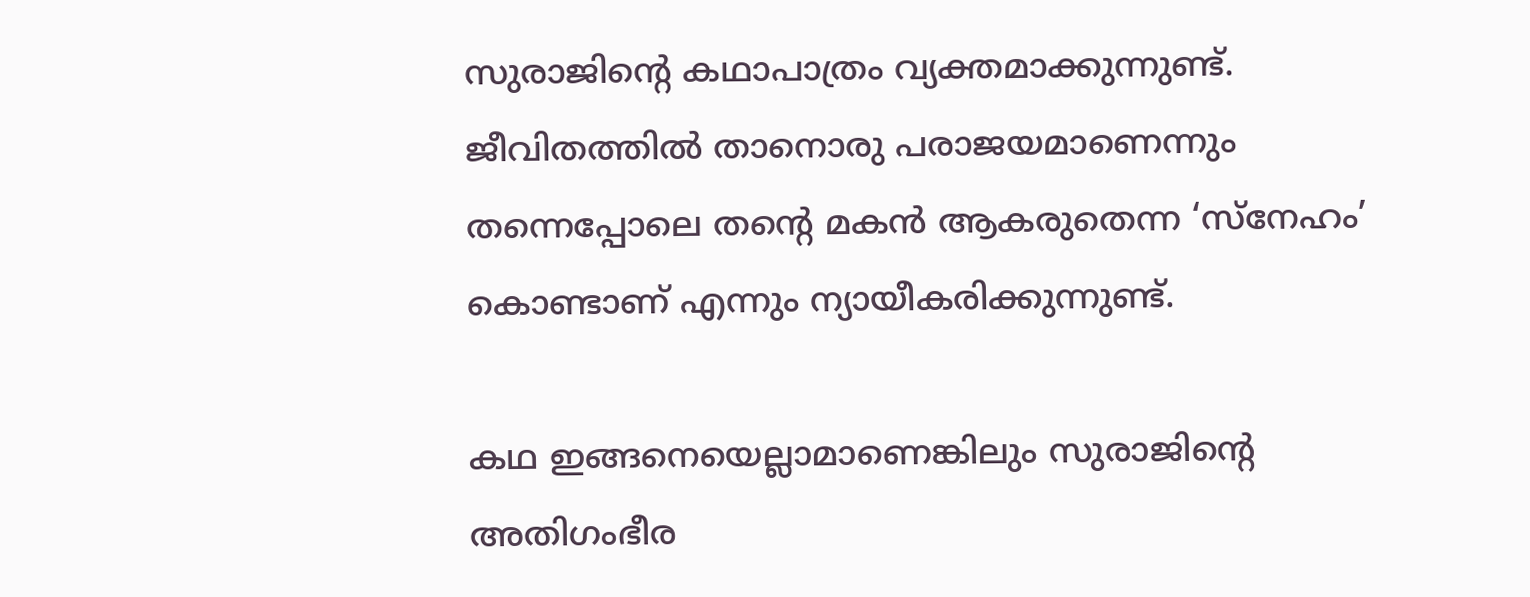സുരാജിന്റെ കഥാപാത്രം വ്യക്തമാക്കുന്നുണ്ട്. ജീവിതത്തില്‍ താനൊരു പരാജയമാണെന്നും തന്നെപ്പോലെ തന്റെ മകന്‍ ആകരുതെന്ന ‘സ്‌നേഹം’ കൊണ്ടാണ് എന്നും ന്യായീകരിക്കുന്നുണ്ട്.

കഥ ഇങ്ങനെയെല്ലാമാണെങ്കിലും സുരാജിന്റെ അതിഗംഭീര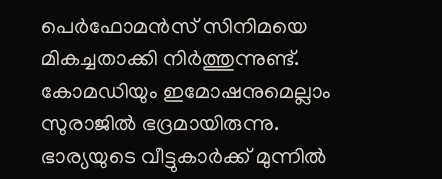പെര്‍ഫോമന്‍സ് സിനിമയെ മികച്ചതാക്കി നിര്‍ത്തുന്നുണ്ട്. കോമഡിയും ഇമോഷനുമെല്ലാം സുരാജില്‍ ഭദ്രമായിരുന്നു. ഭാര്യയുടെ വീട്ടുകാര്‍ക്ക് മുന്നില്‍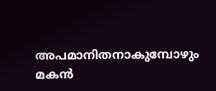അപമാനിതനാകുമ്പോഴും മകന്‍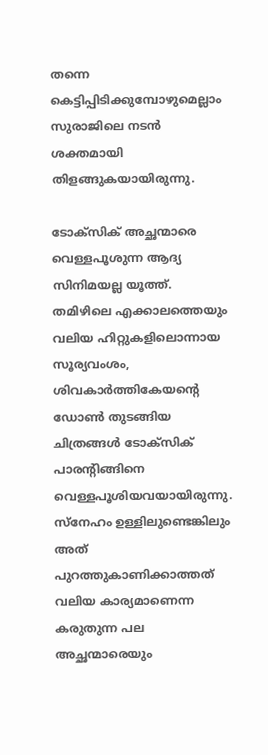തന്നെ കെട്ടിപ്പിടിക്കുമ്പോഴുമെല്ലാം സുരാജിലെ നടന്‍ ശക്തമായി തിളങ്ങുകയായിരുന്നു.

ടോക്‌സിക് അച്ഛന്മാരെ വെള്ളപൂശുന്ന ആദ്യ സിനിമയല്ല യൂത്ത്. തമിഴിലെ എക്കാലത്തെയും വലിയ ഹിറ്റുകളിലൊന്നായ സൂര്യവംശം, ശിവകാര്‍ത്തികേയന്റെ ഡോണ്‍ തുടങ്ങിയ ചിത്രങ്ങള്‍ ടോക്‌സിക് പാരന്റിങ്ങിനെ വെള്ളപൂശിയവയായിരുന്നു. സ്‌നേഹം ഉള്ളിലുണ്ടെങ്കിലും അത് പുറത്തുകാണിക്കാത്തത് വലിയ കാര്യമാണെന്ന കരുതുന്ന പല അച്ഛന്മാരെയും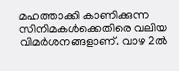മഹത്താക്കി കാണിക്കുന്ന സിനിമകള്‍ക്കെതിരെ വലിയ വിമര്‍ശനങ്ങളാണ്. വാഴ 2ല്‍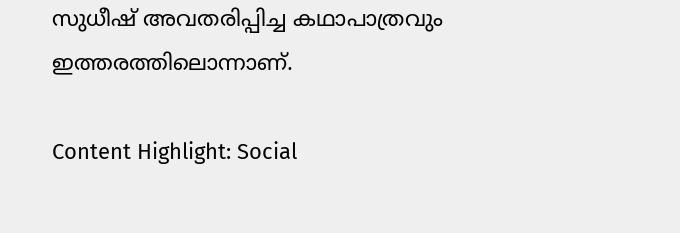സുധീഷ് അവതരിപ്പിച്ച കഥാപാത്രവും ഇത്തരത്തിലൊന്നാണ്.

Content Highlight: Social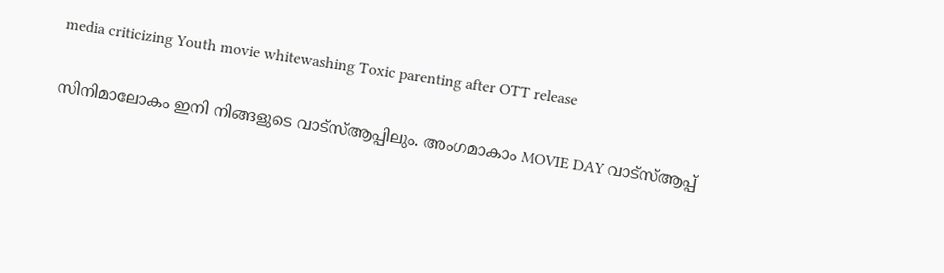media criticizing Youth movie whitewashing Toxic parenting after OTT release

സിനിമാലോകം ഇനി നിങ്ങളുടെ വാട്സ്ആപ്പിലും. അംഗമാകാം MOVIE DAY വാട്സ്ആപ്പ്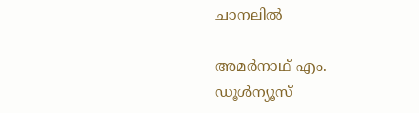ചാനലിൽ

അമര്‍നാഥ് എം.
ഡൂള്‍ന്യൂസ്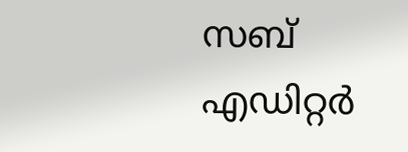സബ് എഡിറ്റര്‍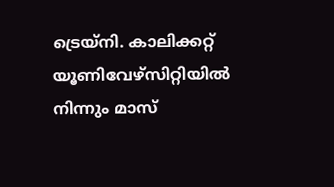ട്രെയ്‌നി. കാലിക്കറ്റ് യൂണിവേഴ്‌സിറ്റിയില്‍ നിന്നും മാസ്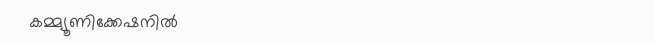കമ്മ്യൂണിക്കേഷനില്‍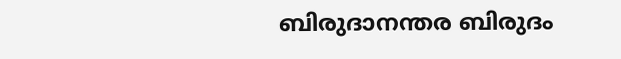ബിരുദാനന്തര ബിരുദം